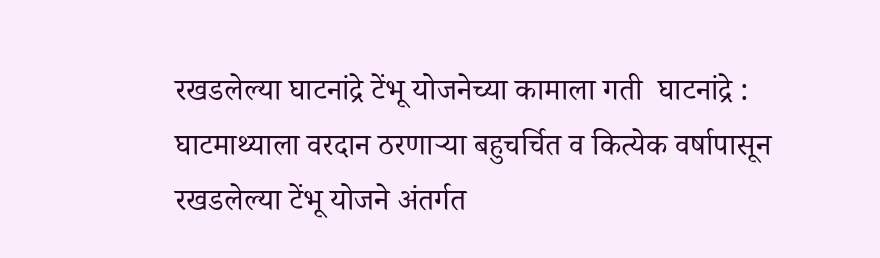रखडलेल्या घाटनांद्रे टेंभू योजनेच्या कामाला गती  घाटनांद्रे : घाटमाथ्याला वरदान ठरणाऱ्या बहुचर्चित व कित्येक वर्षापासून रखडलेल्या टेंभू योजने अंतर्गत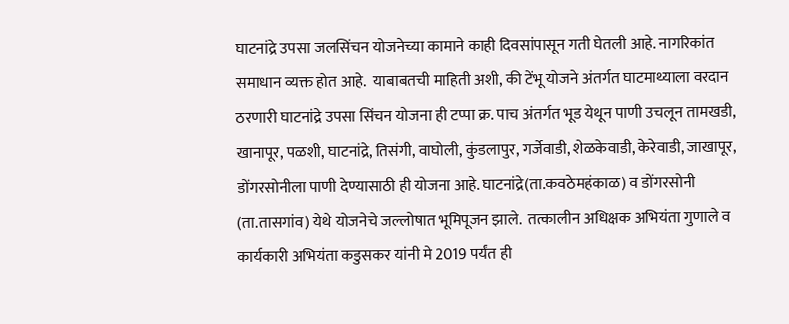घाटनांद्रे उपसा जलसिंचन योजनेच्या कामाने काही दिवसांपासून गती घेतली आहे. नागरिकांत समाधान व्यक्त होत आहे.  याबाबतची माहिती अशी, की टेंभू योजने अंतर्गत घाटमाथ्याला वरदान ठरणारी घाटनांद्रे उपसा सिंचन योजना ही टप्पा क्र. पाच अंतर्गत भूड येथून पाणी उचलून तामखडी, खानापूर, पळशी, घाटनांद्रे, तिसंगी, वाघोली, कुंडलापुर, गर्जेवाडी, शेळकेवाडी, केरेवाडी, जाखापूर, डोंगरसोनीला पाणी देण्यासाठी ही योजना आहे. घाटनांद्रे(ता.कवठेमहंकाळ) व डोंगरसोनी (ता.तासगांव) येथे योजनेचे जल्लोषात भूमिपूजन झाले.  तत्कालीन अधिक्षक अभियंता गुणाले व कार्यकारी अभियंता कडुसकर यांनी मे 2019 पर्यंत ही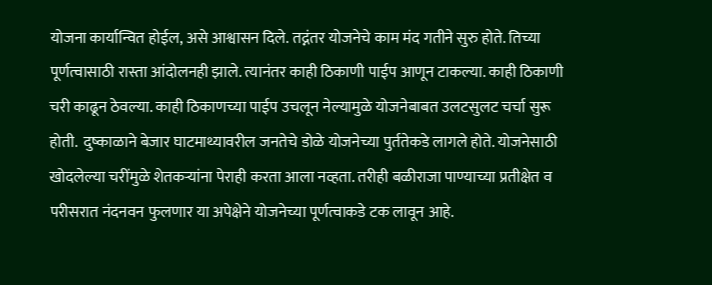योजना कार्यान्वित होईल, असे आश्वासन दिले. तद्नंतर योजनेचे काम मंद गतीने सुरु होते. तिच्या पूर्णत्वासाठी रास्ता आंदोलनही झाले. त्यानंतर काही ठिकाणी पाईप आणून टाकल्या. काही ठिकाणी चरी काढून ठेवल्या. काही ठिकाणच्या पाईप उचलून नेल्यामुळे योजनेबाबत उलटसुलट चर्चा सुरू होती.  दुष्काळाने बेजार घाटमाथ्यावरील जनतेचे डोळे योजनेच्या पुर्ततेकडे लागले होते. योजनेसाठी खोदलेल्या चरींमुळे शेतकऱ्यांना पेराही करता आला नव्हता. तरीही बळीराजा पाण्याच्या प्रतीक्षेत व परीसरात नंदनवन फुलणार या अपेक्षेने योजनेच्या पूर्णत्वाकडे टक लावून आहे.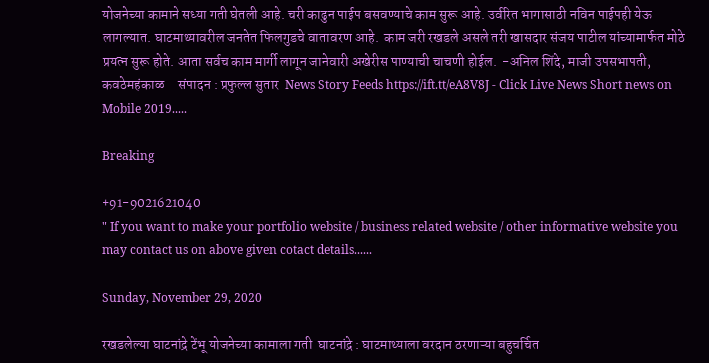योजनेच्या कामाने सध्या गती घेतली आहे. चरी काढुन पाईप बसवण्याचे काम सुरू आहे. उर्वरित भागासाठी नविन पाईपही येऊ लागल्यात. घाटमाथ्यावरील जनतेत फिलगुडचे वातावरण आहे.  काम जरी रखडले असले तरी खासदार संजय पाटील यांच्यामार्फत मोठे प्रयत्न सुरू होते. आता सर्वच काम मार्गी लागून जानेवारी अखेरीस पाण्याची चाचणी होईल.  -अनिल शिंदे, माजी उपसभापती, कवठेमहंकाळ     संपादन : प्रफुल्ल सुतार  News Story Feeds https://ift.tt/eA8V8J - Click Live News Short news on Mobile 2019.....

Breaking

+91-9021621040
" If you want to make your portfolio website / business related website / other informative website you may contact us on above given cotact details......

Sunday, November 29, 2020

रखडलेल्या घाटनांद्रे टेंभू योजनेच्या कामाला गती  घाटनांद्रे : घाटमाथ्याला वरदान ठरणाऱ्या बहुचर्चित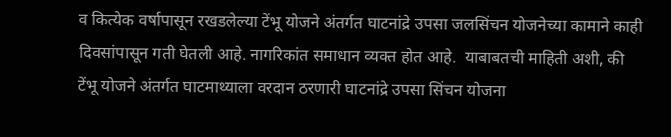व कित्येक वर्षापासून रखडलेल्या टेंभू योजने अंतर्गत घाटनांद्रे उपसा जलसिंचन योजनेच्या कामाने काही दिवसांपासून गती घेतली आहे. नागरिकांत समाधान व्यक्त होत आहे.  याबाबतची माहिती अशी, की टेंभू योजने अंतर्गत घाटमाथ्याला वरदान ठरणारी घाटनांद्रे उपसा सिंचन योजना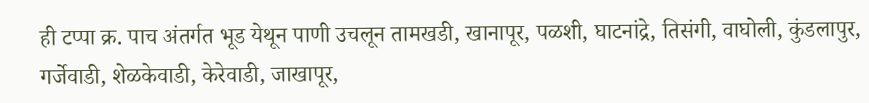ही टप्पा क्र. पाच अंतर्गत भूड येथून पाणी उचलून तामखडी, खानापूर, पळशी, घाटनांद्रे, तिसंगी, वाघोली, कुंडलापुर, गर्जेवाडी, शेळकेवाडी, केरेवाडी, जाखापूर,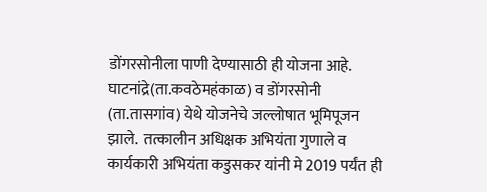डोंगरसोनीला पाणी देण्यासाठी ही योजना आहे. घाटनांद्रे(ता.कवठेमहंकाळ) व डोंगरसोनी (ता.तासगांव) येथे योजनेचे जल्लोषात भूमिपूजन झाले.  तत्कालीन अधिक्षक अभियंता गुणाले व कार्यकारी अभियंता कडुसकर यांनी मे 2019 पर्यंत ही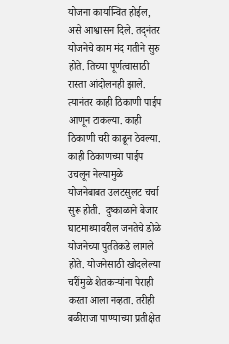योजना कार्यान्वित होईल, असे आश्वासन दिले. तद्नंतर योजनेचे काम मंद गतीने सुरु होते. तिच्या पूर्णत्वासाठी रास्ता आंदोलनही झाले. त्यानंतर काही ठिकाणी पाईप आणून टाकल्या. काही ठिकाणी चरी काढून ठेवल्या. काही ठिकाणच्या पाईप उचलून नेल्यामुळे योजनेबाबत उलटसुलट चर्चा सुरू होती.  दुष्काळाने बेजार घाटमाथ्यावरील जनतेचे डोळे योजनेच्या पुर्ततेकडे लागले होते. योजनेसाठी खोदलेल्या चरींमुळे शेतकऱ्यांना पेराही करता आला नव्हता. तरीही बळीराजा पाण्याच्या प्रतीक्षेत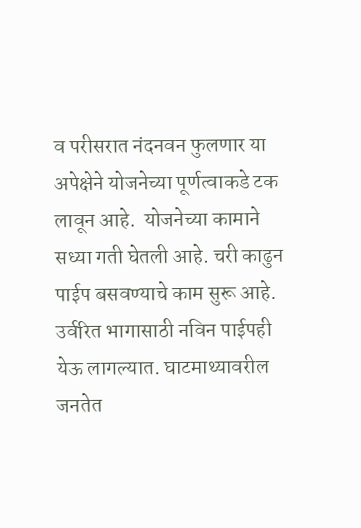व परीसरात नंदनवन फुलणार या अपेक्षेने योजनेच्या पूर्णत्वाकडे टक लावून आहे.  योजनेच्या कामाने सध्या गती घेतली आहे. चरी काढुन पाईप बसवण्याचे काम सुरू आहे. उर्वरित भागासाठी नविन पाईपही येऊ लागल्यात. घाटमाथ्यावरील जनतेत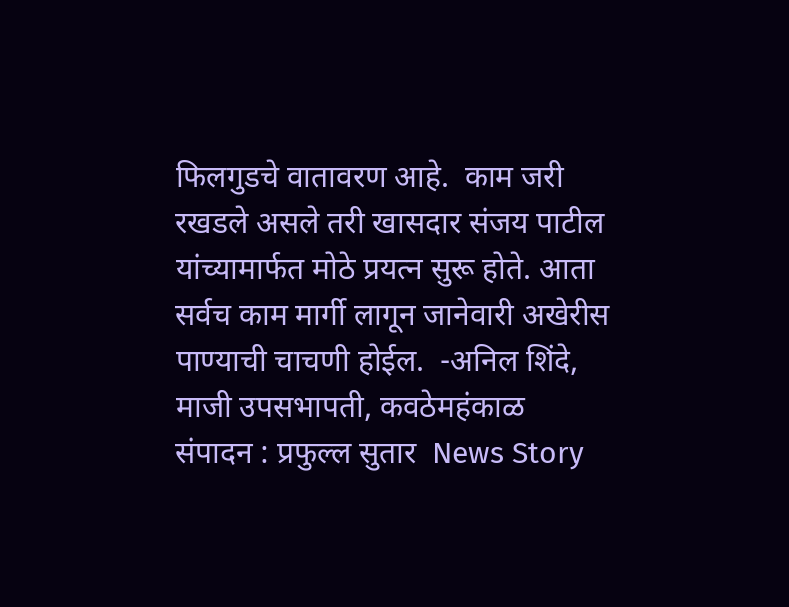फिलगुडचे वातावरण आहे.  काम जरी रखडले असले तरी खासदार संजय पाटील यांच्यामार्फत मोठे प्रयत्न सुरू होते. आता सर्वच काम मार्गी लागून जानेवारी अखेरीस पाण्याची चाचणी होईल.  -अनिल शिंदे, माजी उपसभापती, कवठेमहंकाळ     संपादन : प्रफुल्ल सुतार  News Story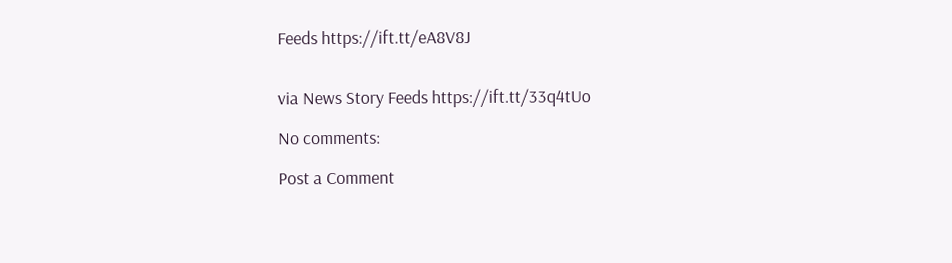Feeds https://ift.tt/eA8V8J


via News Story Feeds https://ift.tt/33q4tUo

No comments:

Post a Comment